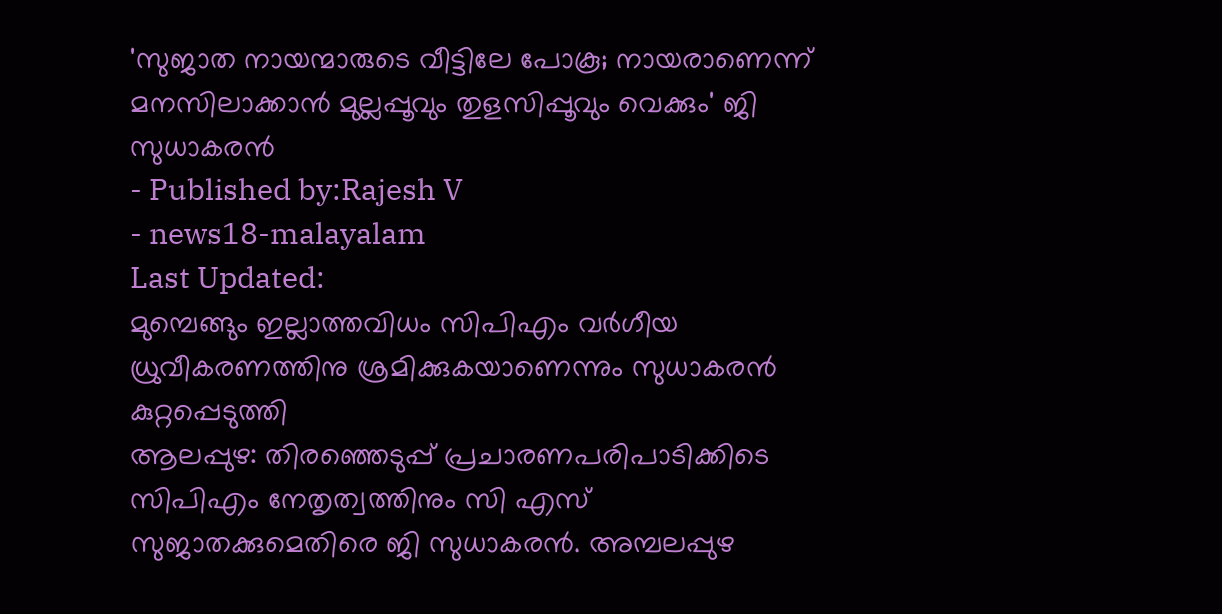'സുജാത നായന്മാരുടെ വീട്ടിലേ പോകൂ; നായരാണെന്ന് മനസിലാക്കാൻ മുല്ലപ്പൂവും തുളസിപ്പൂവും വെക്കും' ജി സുധാകരൻ
- Published by:Rajesh V
- news18-malayalam
Last Updated:
മുമ്പെങ്ങും ഇല്ലാത്തവിധം സിപിഎം വർഗീയ ധ്രുവീകരണത്തിനു ശ്രമിക്കുകയാണെന്നും സുധാകരൻ കുറ്റപ്പെടുത്തി
ആലപ്പുഴ: തിരഞ്ഞെടുപ്പ് പ്രചാരണപരിപാടിക്കിടെ സിപിഎം നേതൃത്വത്തിനും സി എസ് സുജാതക്കുമെതിരെ ജി സുധാകരൻ. അമ്പലപ്പുഴ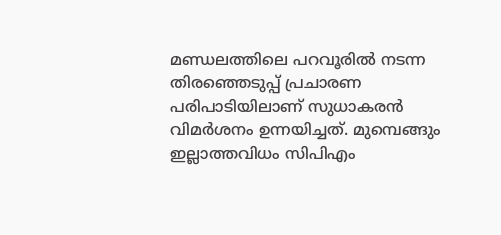മണ്ഡലത്തിലെ പറവൂരിൽ നടന്ന തിരഞ്ഞെടുപ്പ് പ്രചാരണ പരിപാടിയിലാണ് സുധാകരൻ വിമർശനം ഉന്നയിച്ചത്. മുമ്പെങ്ങും ഇല്ലാത്തവിധം സിപിഎം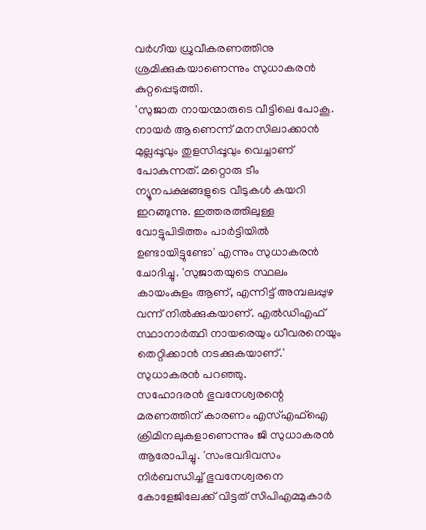വർഗീയ ധ്രുവീകരണത്തിനു ശ്രമിക്കുകയാണെന്നും സുധാകരൻ കുറ്റപ്പെടുത്തി.
'സുജാത നായന്മാരുടെ വീട്ടിലെ പോകൂ. നായർ ആണെന്ന് മനസിലാക്കാൻ മുല്ലപ്പൂവും തുളസിപ്പൂവും വെച്ചാണ് പോകുന്നത്. മറ്റൊരു ടീം ന്യൂനപക്ഷങ്ങളുടെ വീടുകൾ കയറി ഇറങ്ങുന്നു. ഇത്തരത്തിലുള്ള വോട്ടുപിടിത്തം പാർട്ടിയിൽ ഉണ്ടായിട്ടുണ്ടോ' എന്നും സുധാകരൻ ചോദിച്ചു. 'സുജാതയുടെ സ്ഥലം കായംകുളം ആണ്, എന്നിട്ട് അമ്പലപ്പുഴ വന്ന് നിൽക്കുകയാണ്. എൽഡിഎഫ് സ്ഥാനാർത്ഥി നായരെയും ധീവരനെയും തെറ്റിക്കാൻ നടക്കുകയാണ്.' സുധാകരൻ പറഞ്ഞു.
സഹോദരൻ ഭുവനേശ്വരന്റെ മരണത്തിന് കാരണം എസ്എഫ്ഐ ക്രിമിനലുകളാണെന്നും ജി സുധാകരൻ ആരോപിച്ചു. 'സംഭവദിവസം നിർബന്ധിച്ച് ഭുവനേശ്വരനെ കോളേജിലേക്ക് വിട്ടത് സിപിഎമ്മുകാർ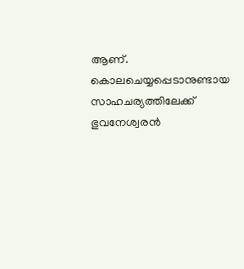ആണ്. കൊലചെയ്യപ്പെടാനുണ്ടായ സാഹചര്യത്തിലേക്ക് ഭുവനേശ്വരൻ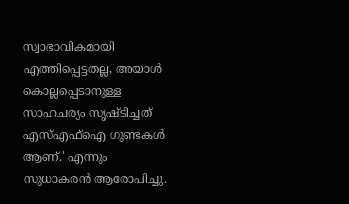സ്വാഭാവികമായി എത്തിപ്പെട്ടതല്ല, അയാൾ കൊല്ലപ്പെടാനുള്ള സാഹചര്യം സൃഷ്ടിച്ചത് എസ്എഫ്ഐ ഗുണ്ടകൾ ആണ്.' എന്നും സുധാകരൻ ആരോപിച്ചു.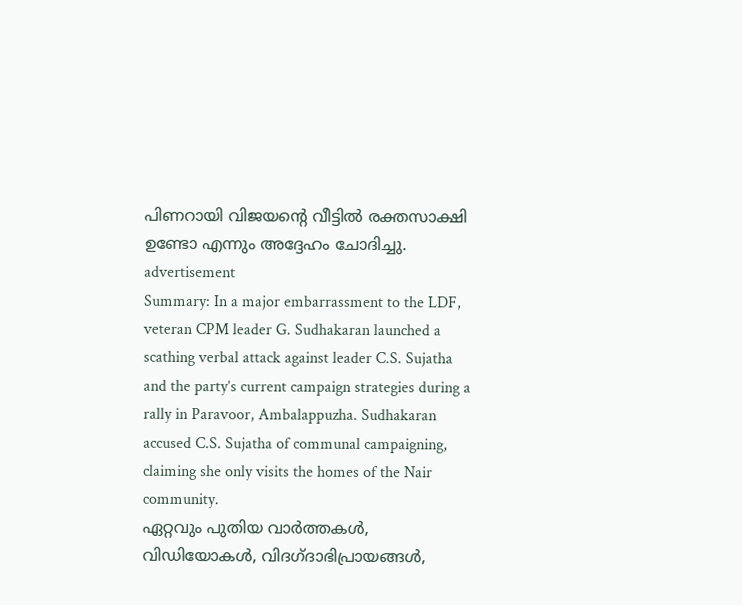പിണറായി വിജയന്റെ വീട്ടിൽ രക്തസാക്ഷി ഉണ്ടോ എന്നും അദ്ദേഹം ചോദിച്ചു.
advertisement
Summary: In a major embarrassment to the LDF, veteran CPM leader G. Sudhakaran launched a scathing verbal attack against leader C.S. Sujatha and the party’s current campaign strategies during a rally in Paravoor, Ambalappuzha. Sudhakaran accused C.S. Sujatha of communal campaigning, claiming she only visits the homes of the Nair community.
ഏറ്റവും പുതിയ വാർത്തകൾ, വിഡിയോകൾ, വിദഗ്ദാഭിപ്രായങ്ങൾ,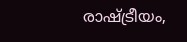രാഷ്ട്രീയം,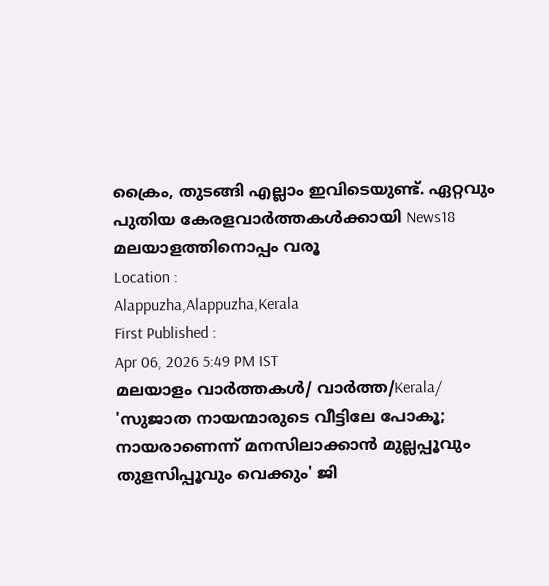ക്രൈം, തുടങ്ങി എല്ലാം ഇവിടെയുണ്ട്. ഏറ്റവും പുതിയ കേരളവാർത്തകൾക്കായി News18 മലയാളത്തിനൊപ്പം വരൂ
Location :
Alappuzha,Alappuzha,Kerala
First Published :
Apr 06, 2026 5:49 PM IST
മലയാളം വാർത്തകൾ/ വാർത്ത/Kerala/
'സുജാത നായന്മാരുടെ വീട്ടിലേ പോകൂ; നായരാണെന്ന് മനസിലാക്കാൻ മുല്ലപ്പൂവും തുളസിപ്പൂവും വെക്കും' ജി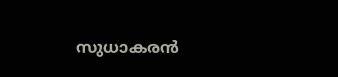സുധാകരൻ